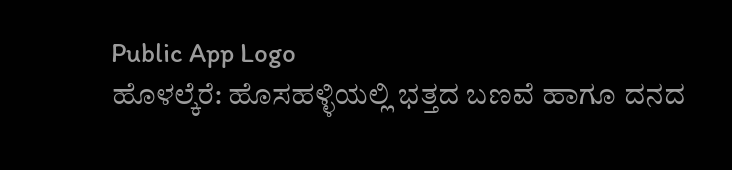Public App Logo
ಹೊಳಲ್ಕೆರೆ: ಹೊಸಹಳ್ಳಿಯಲ್ಲಿ ಭತ್ತದ ಬಣವೆ ಹಾಗೂ ದನದ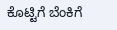ಕೊಟ್ಟಿಗೆ ಬೆಂಕಿಗೆ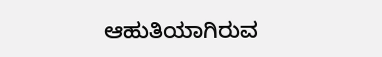ಆಹುತಿಯಾಗಿರುವ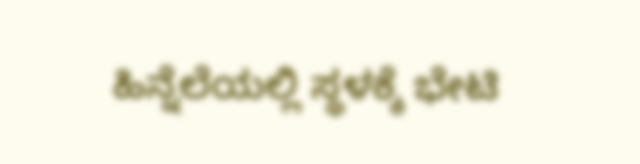ಹಿನ್ನೆಲೆಯಲ್ಲಿ ಸ್ಥಳಕ್ಕೆ ಭೇಟಿ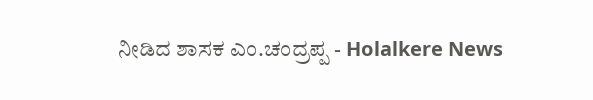ನೀಡಿದ ಶಾಸಕ ಎಂ.ಚಂದ್ರಪ್ಪ - Holalkere News